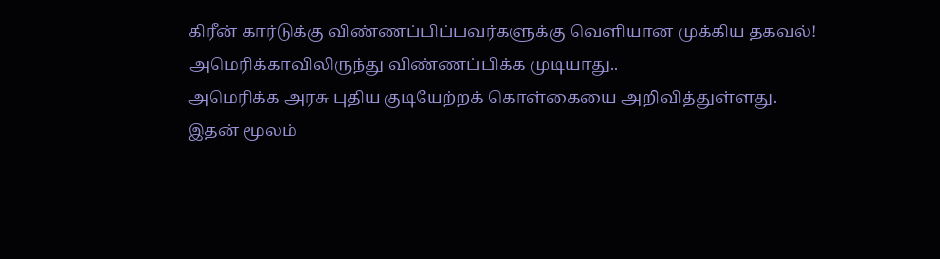கிரீன் கார்டுக்கு விண்ணப்பிப்பவர்களுக்கு வெளியான முக்கிய தகவல்! அமெரிக்காவிலிருந்து விண்ணப்பிக்க முடியாது..
அமெரிக்க அரசு புதிய குடியேற்றக் கொள்கையை அறிவித்துள்ளது.
இதன் மூலம்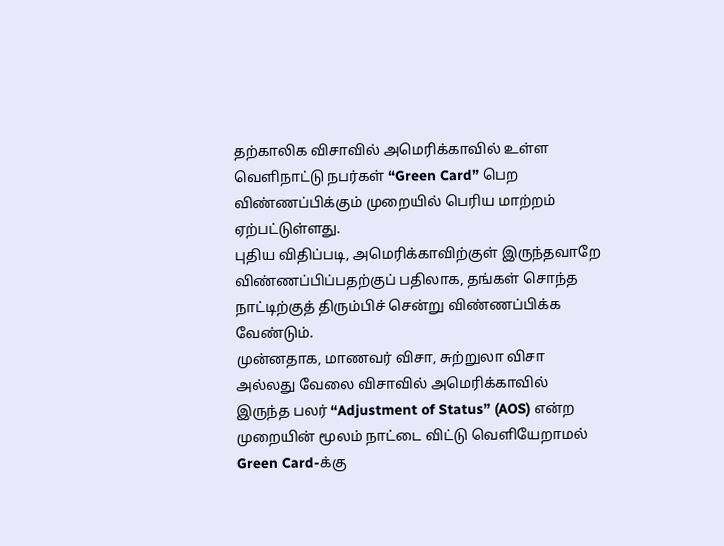தற்காலிக விசாவில் அமெரிக்காவில் உள்ள வெளிநாட்டு நபர்கள் “Green Card” பெற விண்ணப்பிக்கும் முறையில் பெரிய மாற்றம் ஏற்பட்டுள்ளது.
புதிய விதிப்படி, அமெரிக்காவிற்குள் இருந்தவாறே விண்ணப்பிப்பதற்குப் பதிலாக, தங்கள் சொந்த நாட்டிற்குத் திரும்பிச் சென்று விண்ணப்பிக்க வேண்டும்.
முன்னதாக, மாணவர் விசா, சுற்றுலா விசா அல்லது வேலை விசாவில் அமெரிக்காவில் இருந்த பலர் “Adjustment of Status” (AOS) என்ற முறையின் மூலம் நாட்டை விட்டு வெளியேறாமல் Green Card-க்கு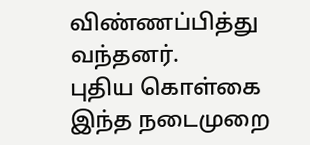விண்ணப்பித்து வந்தனர்.
புதிய கொள்கை
இந்த நடைமுறை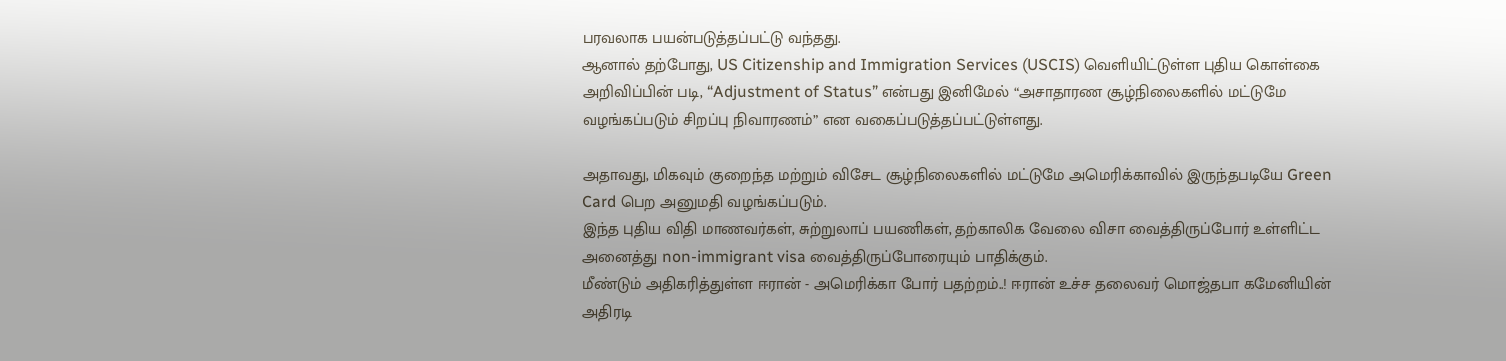பரவலாக பயன்படுத்தப்பட்டு வந்தது.
ஆனால் தற்போது, US Citizenship and Immigration Services (USCIS) வெளியிட்டுள்ள புதிய கொள்கை அறிவிப்பின் படி, “Adjustment of Status” என்பது இனிமேல் “அசாதாரண சூழ்நிலைகளில் மட்டுமே வழங்கப்படும் சிறப்பு நிவாரணம்” என வகைப்படுத்தப்பட்டுள்ளது.

அதாவது, மிகவும் குறைந்த மற்றும் விசேட சூழ்நிலைகளில் மட்டுமே அமெரிக்காவில் இருந்தபடியே Green Card பெற அனுமதி வழங்கப்படும்.
இந்த புதிய விதி மாணவர்கள், சுற்றுலாப் பயணிகள், தற்காலிக வேலை விசா வைத்திருப்போர் உள்ளிட்ட அனைத்து non-immigrant visa வைத்திருப்போரையும் பாதிக்கும்.
மீண்டும் அதிகரித்துள்ள ஈரான் - அமெரிக்கா போர் பதற்றம்..! ஈரான் உச்ச தலைவர் மொஜ்தபா கமேனியின் அதிரடி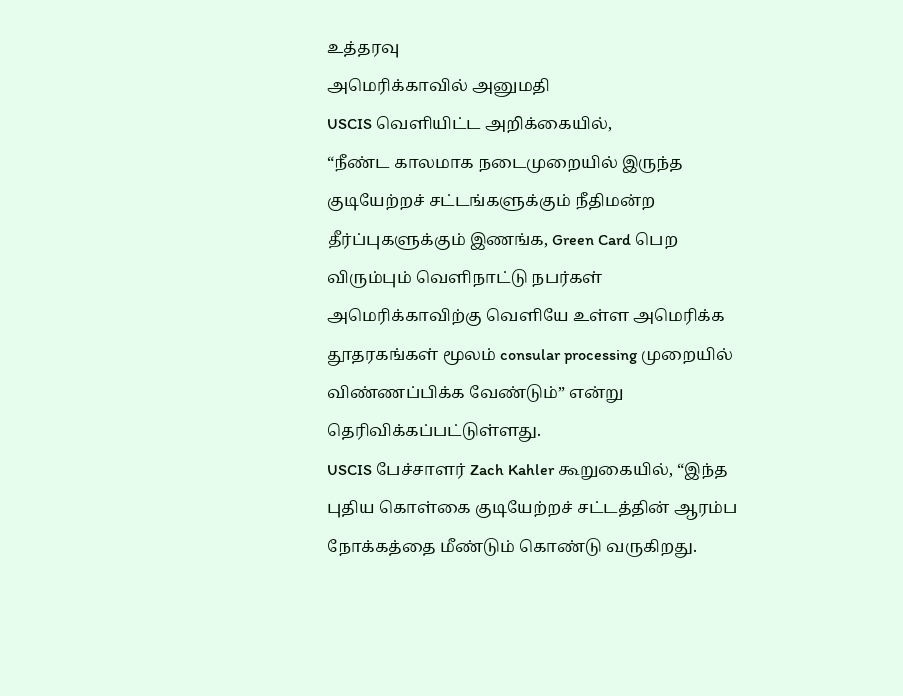உத்தரவு
அமெரிக்காவில் அனுமதி
USCIS வெளியிட்ட அறிக்கையில்,
“நீண்ட காலமாக நடைமுறையில் இருந்த குடியேற்றச் சட்டங்களுக்கும் நீதிமன்ற தீர்ப்புகளுக்கும் இணங்க, Green Card பெற விரும்பும் வெளிநாட்டு நபர்கள் அமெரிக்காவிற்கு வெளியே உள்ள அமெரிக்க தூதரகங்கள் மூலம் consular processing முறையில் விண்ணப்பிக்க வேண்டும்” என்று தெரிவிக்கப்பட்டுள்ளது.
USCIS பேச்சாளர் Zach Kahler கூறுகையில், “இந்த புதிய கொள்கை குடியேற்றச் சட்டத்தின் ஆரம்ப நோக்கத்தை மீண்டும் கொண்டு வருகிறது.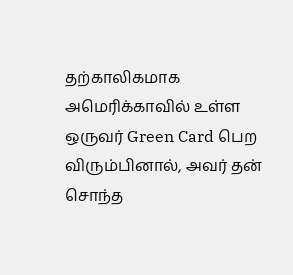தற்காலிகமாக அமெரிக்காவில் உள்ள ஒருவர் Green Card பெற விரும்பினால், அவர் தன் சொந்த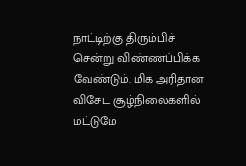நாட்டிற்கு திரும்பிச் சென்று விண்ணப்பிக்க வேண்டும். மிக அரிதான விசேட சூழ்நிலைகளில் மட்டுமே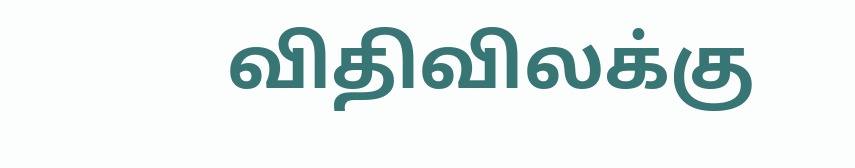விதிவிலக்கு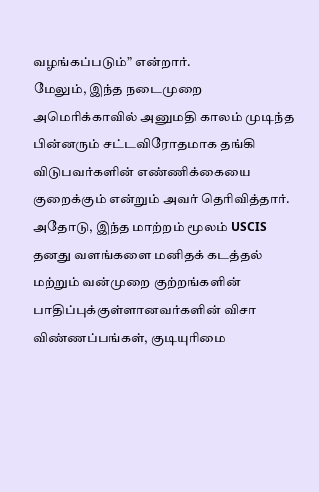வழங்கப்படும்” என்றார்.
மேலும், இந்த நடைமுறை அமெரிக்காவில் அனுமதி காலம் முடிந்த பின்னரும் சட்டவிரோதமாக தங்கி விடுபவர்களின் எண்ணிக்கையை குறைக்கும் என்றும் அவர் தெரிவித்தார்.
அதோடு, இந்த மாற்றம் மூலம் USCIS தனது வளங்களை மனிதக் கடத்தல் மற்றும் வன்முறை குற்றங்களின் பாதிப்புக்குள்ளானவர்களின் விசா விண்ணப்பங்கள், குடியுரிமை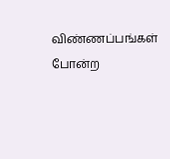விண்ணப்பங்கள் போன்ற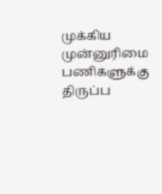முக்கிய முன்னுரிமை பணிகளுக்கு திருப்ப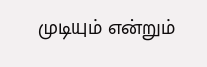முடியும் என்றும்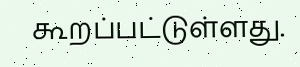கூறப்பட்டுள்ளது.